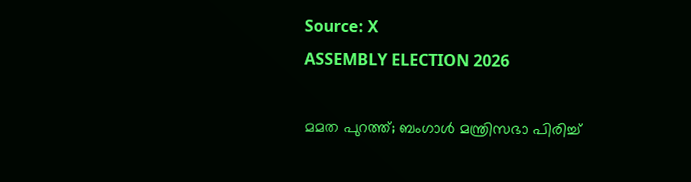Source: X
ASSEMBLY ELECTION 2026

മമത പുറത്ത്; ബംഗാൾ മന്ത്രിസഭാ പിരിച്ച്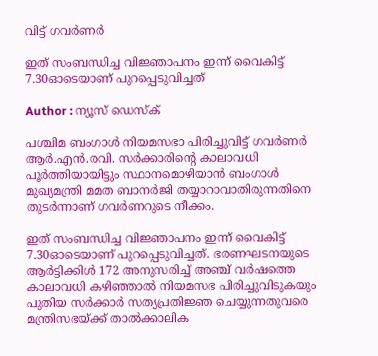വിട്ട് ഗവർണർ

ഇത് സംബന്ധിച്ച വിജ്ഞാപനം ഇന്ന് വൈകിട്ട് 7.30ഓടെയാണ് പുറപ്പെടുവിച്ചത്

Author : ന്യൂസ് ഡെസ്ക്

പശ്ചിമ ബംഗാൾ നിയമസഭാ പിരിച്ചുവിട്ട് ഗവർണർ ആർ.എൻ.രവി. സർക്കാരിൻ്റെ കാലാവധി പൂർത്തിയായിട്ടും സ്ഥാനമൊഴിയാൻ ബംഗാൾ മുഖ്യമന്ത്രി മമത ബാനർജി തയ്യാറാവാതിരുന്നതിനെ തുടർന്നാണ് ഗവർണറുടെ നീക്കം.

ഇത് സംബന്ധിച്ച വിജ്ഞാപനം ഇന്ന് വൈകിട്ട് 7.30ഓടെയാണ് പുറപ്പെടുവിച്ചത്. ഭരണഘടനയുടെ ആർട്ടിക്കിൾ 172 അനുസരിച്ച് അഞ്ച് വർഷത്തെ കാലാവധി കഴിഞ്ഞാൽ നിയമസഭ പിരിച്ചുവിടുകയും പുതിയ സർക്കാർ സത്യപ്രതിജ്ഞ ചെയ്യുന്നതുവരെ മന്ത്രിസഭയ്ക്ക് താൽക്കാലിക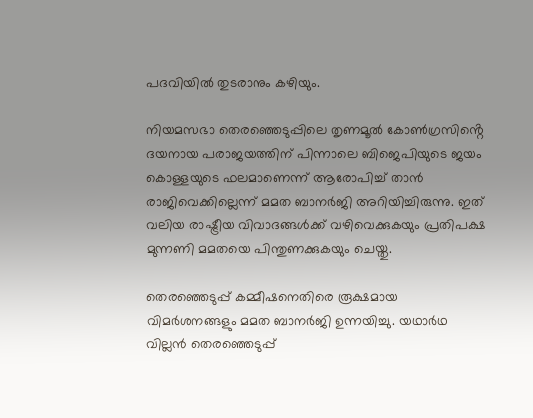പദവിയിൽ തുടരാനും കഴിയും.

നിയമസഭാ തെരഞ്ഞെടുപ്പിലെ തൃണമൂൽ കോൺഗ്രസിൻ്റെ ദയനായ പരാജയത്തിന് പിന്നാലെ ബിജെപിയുടെ ജയം കൊള്ളയുടെ ഫലമാണെന്ന് ആരോപിച്ച് താൻ രാജിവെക്കില്ലെന്ന് മമത ബാനർജി അറിയിച്ചിരുന്നു. ഇത് വലിയ രാഷ്ട്രീയ വിവാദങ്ങൾക്ക് വഴിവെക്കുകയും പ്രതിപക്ഷ മുന്നണി മമതയെ പിന്തുണക്കുകയും ചെയ്തു.

തെരഞ്ഞെടുപ്പ് കമ്മീഷനെതിരെ രൂക്ഷമായ വിമര്‍ശനങ്ങളും മമത ബാനര്‍ജി ഉന്നയിച്ചു. യഥാര്‍ഥ വില്ലന്‍ തെരഞ്ഞെടുപ്പ്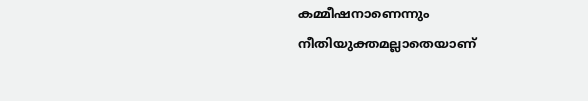കമ്മീഷനാണെന്നും നീതിയുക്തമല്ലാതെയാണ്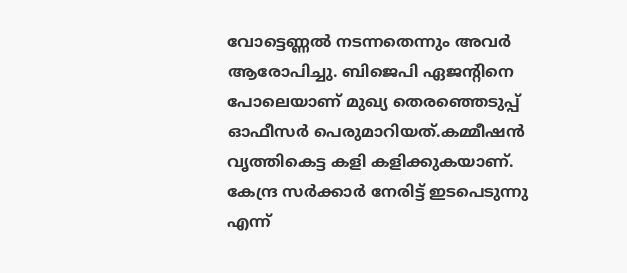വോട്ടെണ്ണല്‍ നടന്നതെന്നും അവര്‍ ആരോപിച്ചു. ബിജെപി ഏജന്റിനെ പോലെയാണ് മുഖ്യ തെരഞ്ഞെടുപ്പ് ഓഫീസര്‍ പെരുമാറിയത്.കമ്മീഷന്‍ വൃത്തികെട്ട കളി കളിക്കുകയാണ്. കേന്ദ്ര സര്‍ക്കാര്‍ നേരിട്ട് ഇടപെടുന്നു എന്ന്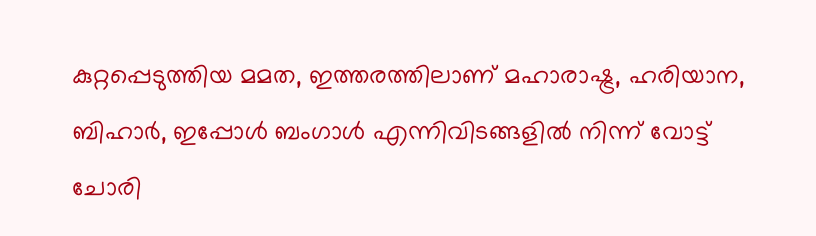കുറ്റപ്പെടുത്തിയ മമത, ഇത്തരത്തിലാണ് മഹാരാഷ്ട്ര, ഹരിയാന, ബിഹാര്‍, ഇപ്പോള്‍ ബംഗാള്‍ എന്നിവിടങ്ങളില്‍ നിന്ന് വോട്ട് ചോരി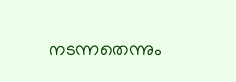നടന്നതെന്നും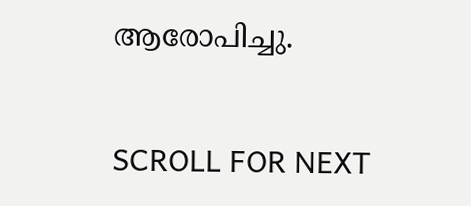ആരോപിച്ചു.

SCROLL FOR NEXT